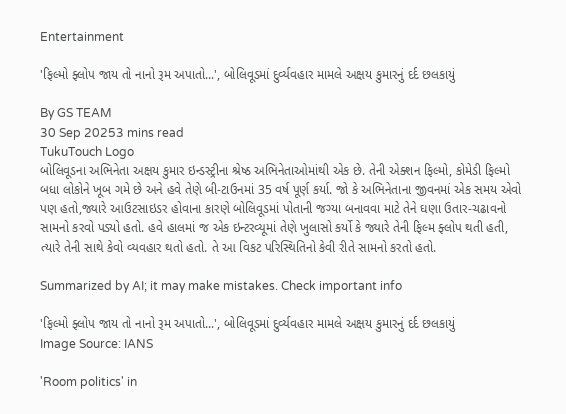Entertainment

'ફિલ્મો ફ્લોપ જાય તો નાનો રૂમ અપાતો...', બોલિવૂડમાં દુર્વ્યવહાર મામલે અક્ષય કુમારનું દર્દ છલકાયું

By GS TEAM
30 Sep 20253 mins read
TukuTouch Logo
બોલિવૂડના અભિનેતા અક્ષય કુમાર ઇન્ડસ્ટ્રીના શ્રેષ્ઠ અભિનેતાઓમાંથી એક છે. તેની એક્શન ફિલ્મો, કોમેડી ફિલ્મો બધા લોકોને ખૂબ ગમે છે અને હવે તેણે બી-ટાઉનમાં 35 વર્ષ પૂર્ણ કર્યા. જો કે અભિનેતાના જીવનમાં એક સમય એવો પણ હતો,જ્યારે આઉટસાઇડર હોવાના કારણે બોલિવૂડમાં પોતાની જગ્યા બનાવવા માટે તેને ઘણા ઉતાર-ચઢાવનો સામનો કરવો પડ્યો હતો. હવે હાલમાં જ એક ઇન્ટરવ્યૂમાં તેણે ખુલાસો કર્યો કે જ્યારે તેની ફિલ્મ ફ્લોપ થતી હતી, ત્યારે તેની સાથે કેવો વ્યવહાર થતો હતો. તે આ વિકટ પરિસ્થિતિનો કેવી રીતે સામનો કરતો હતો.

Summarized by AI; it may make mistakes. Check important info

'ફિલ્મો ફ્લોપ જાય તો નાનો રૂમ અપાતો...', બોલિવૂડમાં દુર્વ્યવહાર મામલે અક્ષય કુમારનું દર્દ છલકાયું
Image Source: IANS

'Room politics' in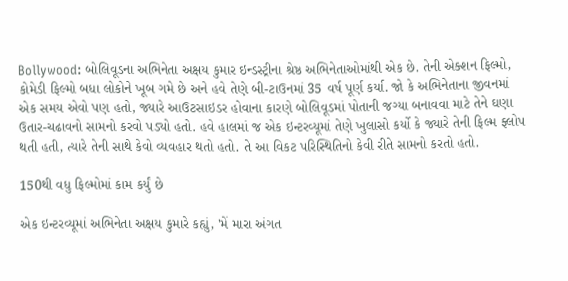Bollywood: બોલિવૂડના અભિનેતા અક્ષય કુમાર ઇન્ડસ્ટ્રીના શ્રેષ્ઠ અભિનેતાઓમાંથી એક છે. તેની એક્શન ફિલ્મો, કોમેડી ફિલ્મો બધા લોકોને ખૂબ ગમે છે અને હવે તેણે બી-ટાઉનમાં 35 વર્ષ પૂર્ણ કર્યા. જો કે અભિનેતાના જીવનમાં એક સમય એવો પણ હતો, જ્યારે આઉટસાઇડર હોવાના કારણે બોલિવૂડમાં પોતાની જગ્યા બનાવવા માટે તેને ઘણા ઉતાર-ચઢાવનો સામનો કરવો પડ્યો હતો. હવે હાલમાં જ એક ઇન્ટરવ્યૂમાં તેણે ખુલાસો કર્યો કે જ્યારે તેની ફિલ્મ ફ્લોપ થતી હતી, ત્યારે તેની સાથે કેવો વ્યવહાર થતો હતો. તે આ વિકટ પરિસ્થિતિનો કેવી રીતે સામનો કરતો હતો.

150થી વધુ ફિલ્મોમાં કામ કર્યું છે

એક ઇન્ટરવ્યૂમાં અભિનેતા અક્ષય કુમારે કહ્યું, 'મેં મારા અંગત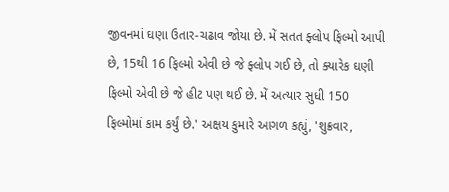જીવનમાં ઘણા ઉતાર-ચઢાવ જોયા છે. મેં સતત ફ્લોપ ફિલ્મો આપી છે, 15થી 16 ફિલ્મો એવી છે જે ફ્લોપ ગઈ છે, તો ક્યારેક ઘણી ફિલ્મો એવી છે જે હીટ પણ થઈ છે. મેં અત્યાર સુધી 150 ફિલ્મોમાં કામ કર્યું છે.' અક્ષય કુમારે આગળ કહ્યું, 'શુક્રવાર,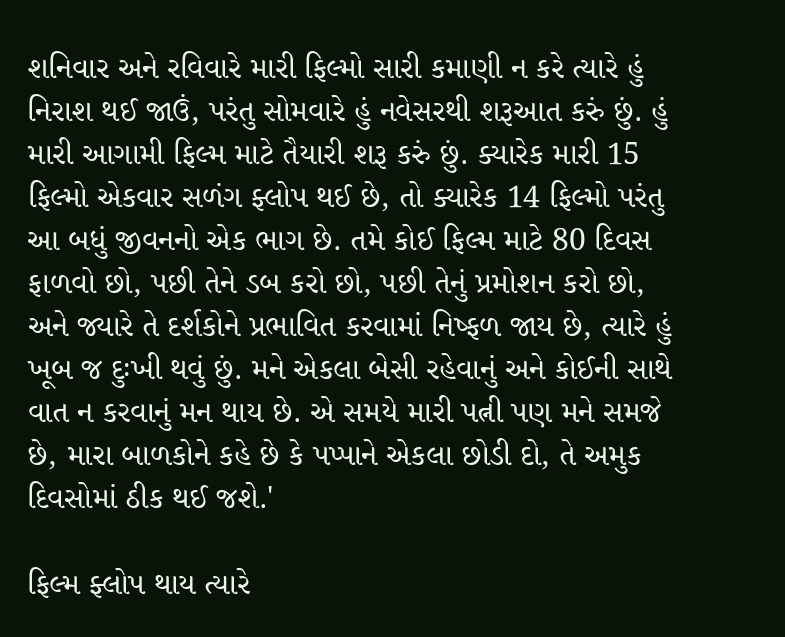શનિવાર અને રવિવારે મારી ફિલ્મો સારી કમાણી ન કરે ત્યારે હું નિરાશ થઈ જાઉં, પરંતુ સોમવારે હું નવેસરથી શરૂઆત કરું છું. હું મારી આગામી ફિલ્મ માટે તૈયારી શરૂ કરું છું. ક્યારેક મારી 15 ફિલ્મો એકવાર સળંગ ફ્લોપ થઈ છે, તો ક્યારેક 14 ફિલ્મો પરંતુ આ બધું જીવનનો એક ભાગ છે. તમે કોઈ ફિલ્મ માટે 80 દિવસ ફાળવો છો, પછી તેને ડબ કરો છો, પછી તેનું પ્રમોશન કરો છો, અને જ્યારે તે દર્શકોને પ્રભાવિત કરવામાં નિષ્ફળ જાય છે, ત્યારે હું ખૂબ જ દુઃખી થવું છું. મને એકલા બેસી રહેવાનું અને કોઈની સાથે વાત ન કરવાનું મન થાય છે. એ સમયે મારી પત્ની પણ મને સમજે છે, મારા બાળકોને કહે છે કે પપ્પાને એકલા છોડી દો, તે અમુક દિવસોમાં ઠીક થઈ જશે.'

ફિલ્મ ફ્લોપ થાય ત્યારે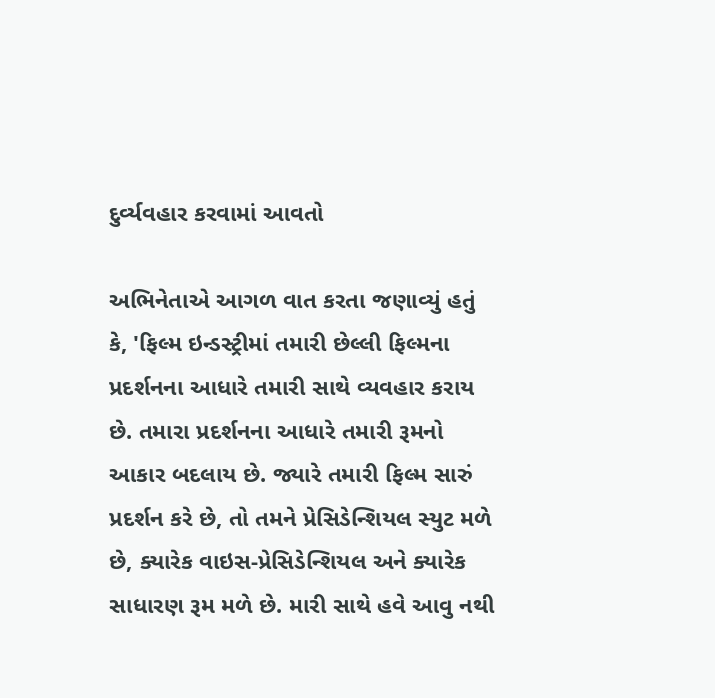દુર્વ્યવહાર કરવામાં આવતો

અભિનેતાએ આગળ વાત કરતા જણાવ્યું હતું કે, 'ફિલ્મ ઇન્ડસ્ટ્રીમાં તમારી છેલ્લી ફિલ્મના પ્રદર્શનના આધારે તમારી સાથે વ્યવહાર કરાય છે. તમારા પ્રદર્શનના આધારે તમારી રૂમનો આકાર બદલાય છે. જ્યારે તમારી ફિલ્મ સારું પ્રદર્શન કરે છે, તો તમને પ્રેસિડેન્શિયલ સ્યુટ મળે છે, ક્યારેક વાઇસ-પ્રેસિડેન્શિયલ અને ક્યારેક સાધારણ રૂમ મળે છે. મારી સાથે હવે આવુ નથી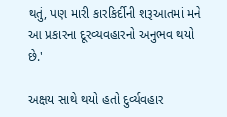થતું, પણ મારી કારકિર્દીની શરૂઆતમાં મને આ પ્રકારના દૂરવ્યવહારનો અનુભવ થયો છે.'

અક્ષય સાથે થયો હતો દુર્વ્યવહાર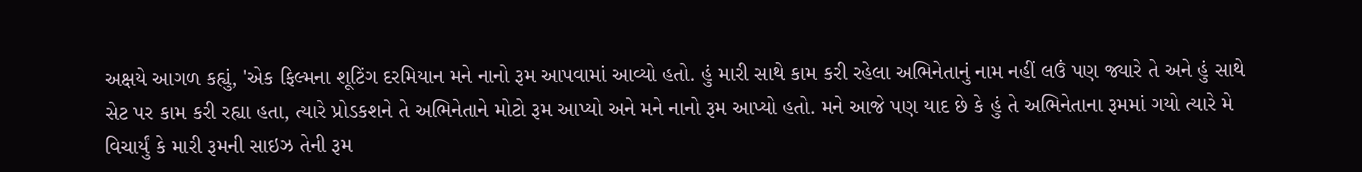અક્ષયે આગળ કહ્યું, 'એક ફિલ્મના શૂટિંગ દરમિયાન મને નાનો રૂમ આપવામાં આવ્યો હતો. હું મારી સાથે કામ કરી રહેલા અભિનેતાનું નામ નહીં લઉં પણ જ્યારે તે અને હું સાથે સેટ પર કામ કરી રહ્યા હતા, ત્યારે પ્રોડકશને તે અભિનેતાને મોટો રૂમ આપ્યો અને મને નાનો રૂમ આપ્યો હતો. મને આજે પણ યાદ છે કે હું તે અભિનેતાના રૂમમાં ગયો ત્યારે મે વિચાર્યું કે મારી રૂમની સાઇઝ તેની રૂમ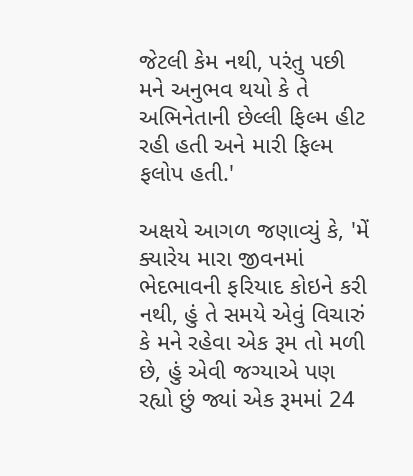જેટલી કેમ નથી, પરંતુ પછી મને અનુભવ થયો કે તે અભિનેતાની છેલ્લી ફિલ્મ હીટ રહી હતી અને મારી ફિલ્મ ફલોપ હતી.'

અક્ષયે આગળ જણાવ્યું કે, 'મેં ક્યારેય મારા જીવનમાં ભેદભાવની ફરિયાદ કોઇને કરી નથી, હું તે સમયે એવું વિચારું કે મને રહેવા એક રૂમ તો મળી છે, હું એવી જગ્યાએ પણ રહ્યો છું જ્યાં એક રૂમમાં 24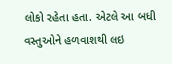લોકો રહેતા હતા. એટલે આ બધી વસ્તુઓને હળવાશથી લઇ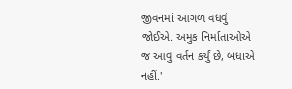જીવનમાં આગળ વધવું જોઈએ. અમુક નિર્માતાઓએ જ આવુ વર્તન કર્યું છે, બધાએ નહીં.'